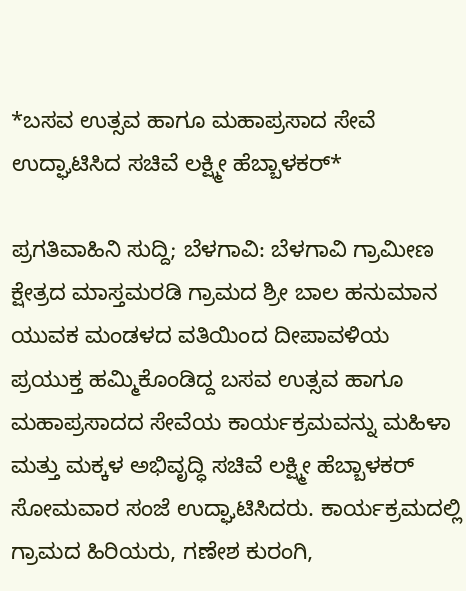*ಬಸವ ಉತ್ಸವ ಹಾಗೂ ಮಹಾಪ್ರಸಾದ ಸೇವೆ ಉದ್ಘಾಟಿಸಿದ ಸಚಿವೆ ಲಕ್ಷ್ಮೀ ಹೆಬ್ಬಾಳಕರ್*

ಪ್ರಗತಿವಾಹಿನಿ ಸುದ್ದಿ; ಬೆಳಗಾವಿ: ಬೆಳಗಾವಿ ಗ್ರಾಮೀಣ ಕ್ಷೇತ್ರದ ಮಾಸ್ತಮರಡಿ ಗ್ರಾಮದ ಶ್ರೀ ಬಾಲ ಹನುಮಾನ ಯುವಕ ಮಂಡಳದ ವತಿಯಿಂದ ದೀಪಾವಳಿಯ ಪ್ರಯುಕ್ತ ಹಮ್ಮಿಕೊಂಡಿದ್ದ ಬಸವ ಉತ್ಸವ ಹಾಗೂ ಮಹಾಪ್ರಸಾದದ ಸೇವೆಯ ಕಾರ್ಯಕ್ರಮವನ್ನು ಮಹಿಳಾ ಮತ್ತು ಮಕ್ಕಳ ಅಭಿವೃದ್ಧಿ ಸಚಿವೆ ಲಕ್ಷ್ಮೀ ಹೆಬ್ಬಾಳಕರ್ ಸೋಮವಾರ ಸಂಜೆ ಉದ್ಘಾಟಿಸಿದರು. ಕಾರ್ಯಕ್ರಮದಲ್ಲಿ ಗ್ರಾಮದ ಹಿರಿಯರು, ಗಣೇಶ ಕುರಂಗಿ,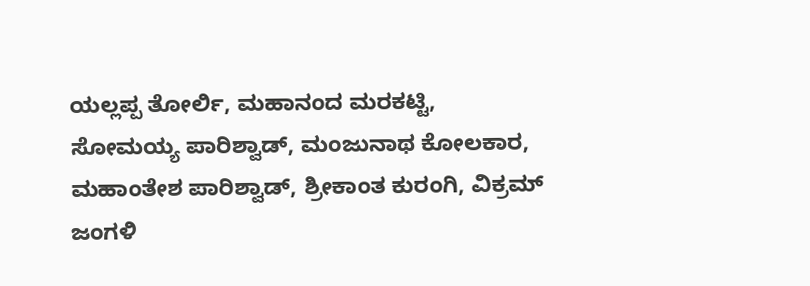ಯಲ್ಲಪ್ಪ ತೋರ್ಲಿ, ಮಹಾನಂದ ಮರಕಟ್ಟಿ, ಸೋಮಯ್ಯ ಪಾರಿಶ್ವಾಡ್, ಮಂಜುನಾಥ ಕೋಲಕಾರ, ಮಹಾಂತೇಶ ಪಾರಿಶ್ವಾಡ್, ಶ್ರೀಕಾಂತ ಕುರಂಗಿ, ವಿಕ್ರಮ್ ಜಂಗಳಿ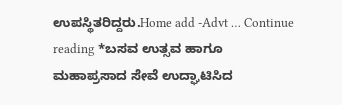ಉಪಸ್ಥಿತರಿದ್ದರು.Home add -Advt … Continue reading *ಬಸವ ಉತ್ಸವ ಹಾಗೂ ಮಹಾಪ್ರಸಾದ ಸೇವೆ ಉದ್ಘಾಟಿಸಿದ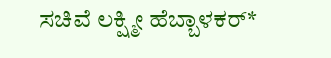ಸಚಿವೆ ಲಕ್ಷ್ಮೀ ಹೆಬ್ಬಾಳಕರ್*